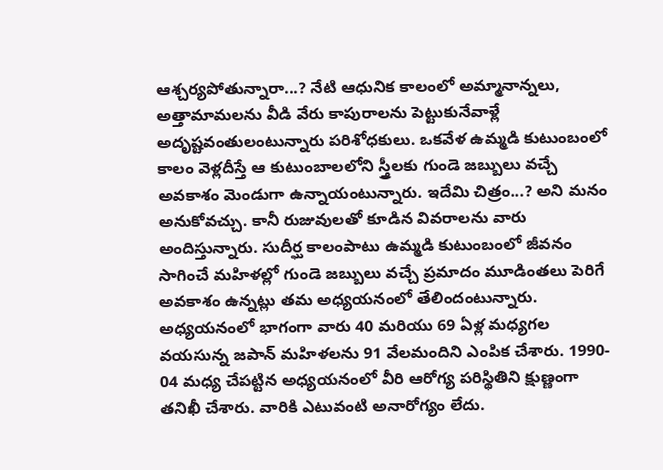ఆశ్చర్యపోతున్నారా...? నేటి ఆధునిక కాలంలో అమ్మానాన్నలు, అత్తామామలను వీడి వేరు కాపురాలను పెట్టుకునేవాళ్లే అదృష్టవంతులంటున్నారు పరిశోధకులు. ఒకవేళ ఉమ్మడి కుటుంబంలో కాలం వెళ్లదీస్తే ఆ కుటుంబాలలోని స్త్రీలకు గుండె జబ్బులు వచ్చే అవకాశం మెండుగా ఉన్నాయంటున్నారు. ఇదేమి చిత్రం...? అని మనం అనుకోవచ్చు. కానీ రుజువులతో కూడిన వివరాలను వారు అందిస్తున్నారు. సుదీర్ఘ కాలంపాటు ఉమ్మడి కుటుంబంలో జీవనం సాగించే మహిళల్లో గుండె జబ్బులు వచ్చే ప్రమాదం మూడింతలు పెరిగే అవకాశం ఉన్నట్లు తమ అధ్యయనంలో తేలిందంటున్నారు. అధ్యయనంలో భాగంగా వారు 40 మరియు 69 ఏళ్ల మధ్యగల వయసున్న జపాన్ మహిళలను 91 వేలమందిని ఎంపిక చేశారు. 1990- 04 మధ్య చేపట్టిన అధ్యయనంలో వీరి ఆరోగ్య పరిస్థితిని క్షుణ్ణంగా తనిఖీ చేశారు. వారికి ఎటువంటి అనారోగ్యం లేదు.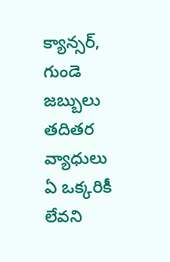క్యాన్సర్, గుండె జబ్బులు తదితర వ్యాధులు ఏ ఒక్కరికీ లేవని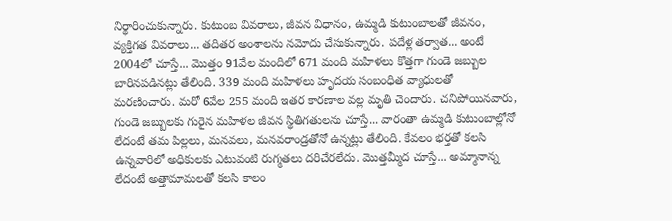నిర్థారించుకున్నారు. కుటుంబ వివరాలు, జీవన విధానం, ఉమ్మడి కుటుంబాలతో జీవనం, వ్యక్తిగత వివరాలు... తదితర అంశాలను నమోదు చేసుకున్నారు. పదేళ్ల తర్వాత... అంటే 2004లో చూస్తే... మొత్తం 91వేల మందిలో 671 మంది మహిళలు కొత్తగా గుండె జబ్బుల బారినపడినట్లు తేలింది. 339 మంది మహిళలు హృదయ సంబంధిత వ్యాధులతో మరణించారు. మరో 6వేల 255 మంది ఇతర కారణాల వల్ల మృతి చెందారు. చనిపోయినవారు, గుండె జబ్బులకు గురైన మహిళల జీవన స్థితిగతులను చూస్తే... వారంతా ఉమ్మడి కుటుంబాల్లోనో లేదంటే తమ పిల్లలు, మనవలు, మనవరాండ్రతోనో ఉన్నట్లు తేలింది. కేవలం భర్తతో కలసి ఉన్నవారిలో అధికులకు ఎటువంటి రుగ్మతలు దరిచేరలేదు. మొత్తమ్మీద చూస్తే... అమ్మానాన్న లేదంటే అత్తామామలతో కలసి కాలం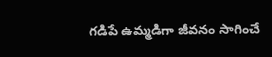గడిపే ఉమ్మడిగా జీవనం సాగించే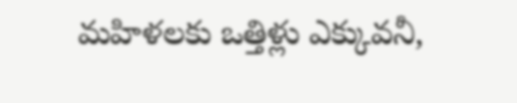మహిళలకు ఒత్తిళ్లు ఎక్కువనీ,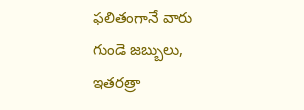ఫలితంగానే వారు గుండె జబ్బులు, ఇతరత్రా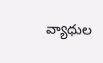వ్యాధుల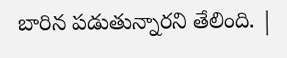బారిన పడుతున్నారని తేలింది. |